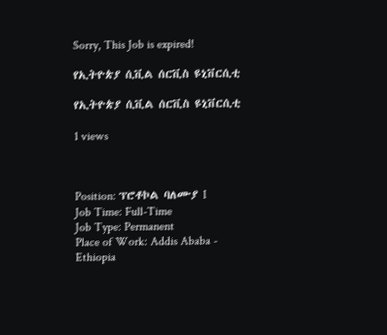Sorry, This Job is expired!

የኢትዮጵያ ሲቪል ሰርቪስ ዩኒቨርሲቲ

የኢትዮጵያ ሲቪል ሰርቪስ ዩኒቨርሲቲ

1 views



Position: ፕሮቶኮል ባለሙያ I
Job Time: Full-Time
Job Type: Permanent
Place of Work: Addis Ababa - Ethiopia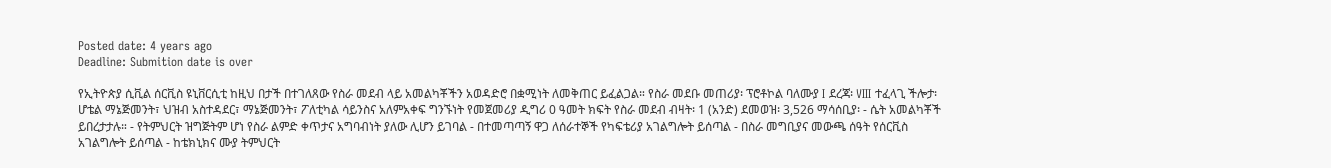Posted date: 4 years ago
Deadline: Submition date is over

የኢትዮጵያ ሲቪል ሰርቪስ ዩኒቨርሲቲ ከዚህ በታች በተገለጸው የስራ መደብ ላይ አመልካቾችን አወዳድሮ በቋሚነት ለመቅጠር ይፈልጋል። የስራ መደቡ መጠሪያ፡ ፕሮቶኮል ባለሙያ I ደረጃ፡ VIII ተፈላጊ ችሎታ፡ ሆቴል ማኔጅመንት፣ ህዝብ አስተዳደር፣ ማኔጅመንት፣ ፖለቲካል ሳይንስና አለምአቀፍ ግንኙነት የመጀመሪያ ዲግሪ 0 ዓመት ክፍት የስራ መደብ ብዛት፡ 1 (አንድ) ደመወዝ፡ 3,526 ማሳሰቢያ፡ - ሴት አመልካቾች ይበረታታሉ። - የትምህርት ዝግጅትም ሆነ የስራ ልምድ ቀጥታና አግባብነት ያለው ሊሆን ይገባል - በተመጣጣኝ ዋጋ ለሰራተኞች የካፍቴሪያ አገልግሎት ይሰጣል - በስራ መግቢያና መውጫ ሰዓት የሰርቪስ አገልግሎት ይሰጣል - ከቴክኒክና ሙያ ትምህርት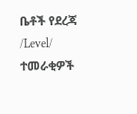ቤቶች የደረጃ /Level/ ተመራቂዎች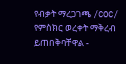የብቃት ማረጋገጫ /COC/ የምስክር ወረቀት ማቅረብ ይጠበቅባቸዋል -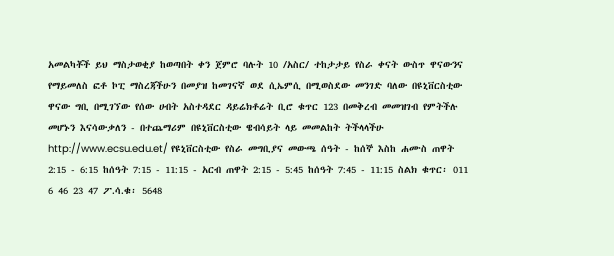አመልካቾች ይህ ማስታወቂያ ከወጣበት ቀን ጀምሮ ባሉት 10 /አስር/ ተከታታይ የስራ ቀናት ውስጥ ዋናውንና የማይመለስ ፎቶ ኮፒ ማስረጃችሁን በመያዝ ከመገናኛ ወደ ሲኤምሲ በሚወስደው መንገድ ባለው በዩኒቨርስቲው ዋናው ግቢ በሚገኘው የሰው ሀብት አስተዳደር ዳይሬክቶሬት ቢሮ ቁጥር 123 በመቅረብ መመዝገብ የምትችሉ መሆኑን እናሳውቃለን - በተጨማሪም በዩኒቨርስቲው ዌብሳይት ላይ መመልከት ትችላላችሁ http://www.ecsu.edu.et/ የዩኒቨርስቲው የስራ መግቢያና መውጫ ሰዓት - ከሰኞ እስከ ሐሙስ ጠዋት 2:15 - 6:15 ከሰዓት 7:15 - 11:15 - አርብ ጠዋት 2:15 - 5:45 ከሰዓት 7:45 - 11:15 ስልክ ቁጥር፡ 011 6 46 23 47 ፖ.ሳ.ቁ፡ 5648